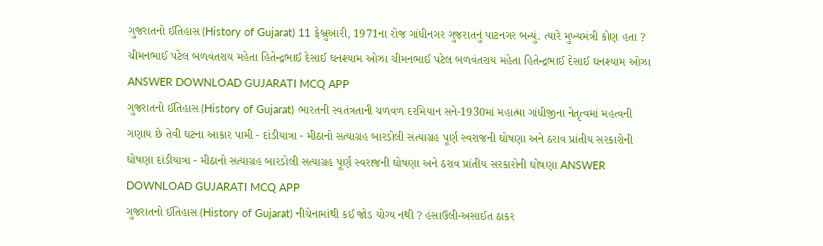ગુજરાતનો ઈતિહાસ (History of Gujarat) 11 ફેબ્રુઆરી, 1971ના રોજ ગાંધીનગર ગુજરાતનું પાટનગર બન્યું. ત્યારે મુખ્યમંત્રી કોણ હતા ? ચીમનભાઈ પટેલ બળવંતરાય મહેતા હિતેન્દ્રભાઈ દેસાઈ ઘનશ્યામ ઓઝા ચીમનભાઈ પટેલ બળવંતરાય મહેતા હિતેન્દ્રભાઈ દેસાઈ ઘનશ્યામ ઓઝા ANSWER DOWNLOAD GUJARATI MCQ APP
ગુજરાતનો ઈતિહાસ (History of Gujarat) ભારતની સ્વતંત્રતાની ચળવળ દરમિયાન સને-1930માં મહાત્મા ગાંધીજીના નેતૃત્વમાં મહત્વની ગણાય છે તેવી ઘટના આકાર પામી - દાંડીયાત્રા - મીઠાનો સત્યાગ્રહ બારડોલી સત્યાગ્રહ પૂર્ણ સ્વરાજની ઘોષણા અને ઠરાવ પ્રાંતીય સરકારોની ઘોષણા દાંડીયાત્રા - મીઠાનો સત્યાગ્રહ બારડોલી સત્યાગ્રહ પૂર્ણ સ્વરાજની ઘોષણા અને ઠરાવ પ્રાંતીય સરકારોની ઘોષણા ANSWER DOWNLOAD GUJARATI MCQ APP
ગુજરાતનો ઈતિહાસ (History of Gujarat) નીચેનામાંથી કઈ જોડ યોગ્ય નથી ? હંસાઉલી-અસાઈત ઠાકર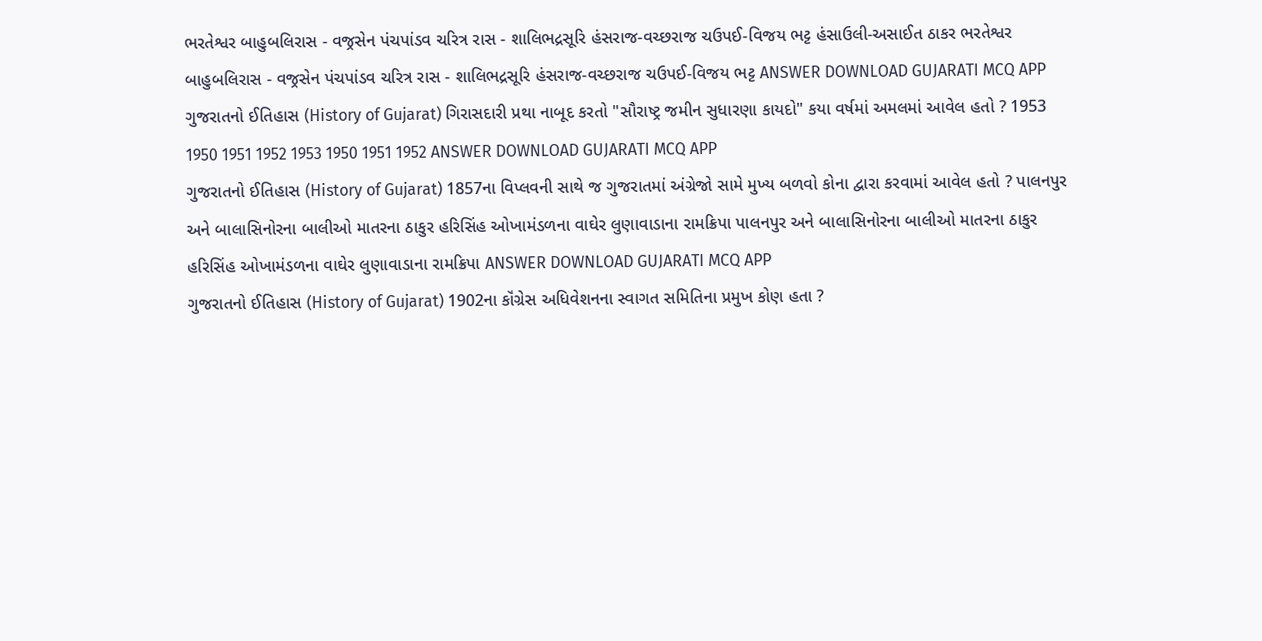ભરતેશ્વર બાહુબલિરાસ - વજ્રસેન પંચપાંડવ ચરિત્ર રાસ - શાલિભદ્રસૂરિ હંસરાજ-વચ્છરાજ ચઉપઈ-વિજય ભટ્ટ હંસાઉલી-અસાઈત ઠાકર ભરતેશ્વર બાહુબલિરાસ - વજ્રસેન પંચપાંડવ ચરિત્ર રાસ - શાલિભદ્રસૂરિ હંસરાજ-વચ્છરાજ ચઉપઈ-વિજય ભટ્ટ ANSWER DOWNLOAD GUJARATI MCQ APP
ગુજરાતનો ઈતિહાસ (History of Gujarat) ગિરાસદારી પ્રથા નાબૂદ કરતો "સૌરાષ્ટ્ર જમીન સુધારણા કાયદો" કયા વર્ષમાં અમલમાં આવેલ હતો ? 1953 1950 1951 1952 1953 1950 1951 1952 ANSWER DOWNLOAD GUJARATI MCQ APP
ગુજરાતનો ઈતિહાસ (History of Gujarat) 1857ના વિપ્લવની સાથે જ ગુજરાતમાં અંગ્રેજો સામે મુખ્ય બળવો કોના દ્વારા કરવામાં આવેલ હતો ? પાલનપુર અને બાલાસિનોરના બાલીઓ માતરના ઠાકુર હરિસિંહ ઓખામંડળના વાઘેર લુણાવાડાના રામક્રિપા પાલનપુર અને બાલાસિનોરના બાલીઓ માતરના ઠાકુર હરિસિંહ ઓખામંડળના વાઘેર લુણાવાડાના રામક્રિપા ANSWER DOWNLOAD GUJARATI MCQ APP
ગુજરાતનો ઈતિહાસ (History of Gujarat) 1902ના કૉંગ્રેસ અધિવેશનના સ્વાગત સમિતિના પ્રમુખ કોણ હતા ?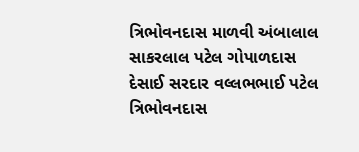ત્રિભોવનદાસ માળવી અંબાલાલ સાકરલાલ પટેલ ગોપાળદાસ દેસાઈ સરદાર વલ્લભભાઈ પટેલ ત્રિભોવનદાસ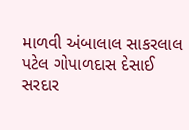માળવી અંબાલાલ સાકરલાલ પટેલ ગોપાળદાસ દેસાઈ સરદાર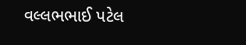વલ્લભભાઈ પટેલ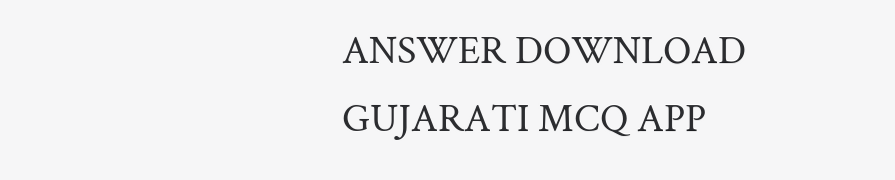ANSWER DOWNLOAD GUJARATI MCQ APP